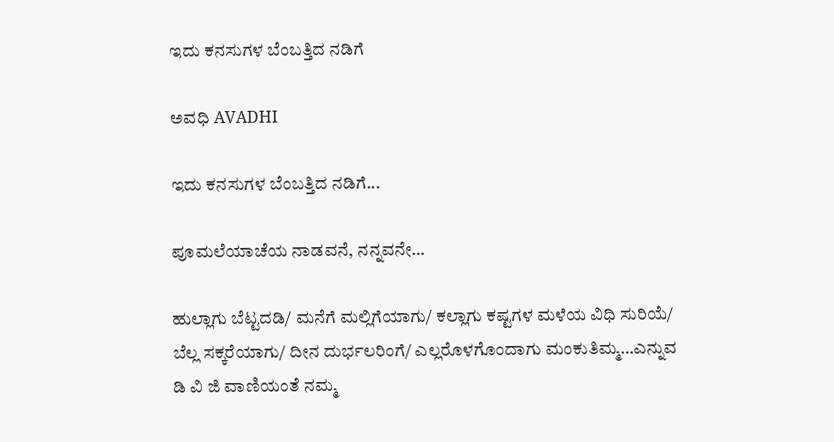ಇದು ಕನಸುಗಳ ಬೆಂಬತ್ತಿದ ನಡಿಗೆ‍

ಅವಧಿ AVADHI

ಇದು ಕನಸುಗಳ ಬೆಂಬತ್ತಿದ ನಡಿಗೆ...

ಪೂಮಲೆಯಾಚೆಯ ನಾಡವನೆ, ನನ್ನವನೇ…

ಹುಲ್ಲಾಗು ಬೆಟ್ಟದಡಿ/ ಮನೆಗೆ ಮಲ್ಲಿಗೆಯಾಗು/ ಕಲ್ಲಾಗು ಕಷ್ಟಗಳ ಮಳೆಯ ವಿಧಿ ಸುರಿಯೆ/ ಬೆಲ್ಲ ಸಕ್ಕರೆಯಾಗು/ ದೀನ ದುರ್ಭಲರಿಂಗೆ/ ಎಲ್ಲರೊಳಗೊಂದಾಗು ಮಂಕುತಿಮ್ಮ…ಎನ್ನುವ ಡಿ ವಿ ಜಿ ವಾಣಿಯಂತೆ ನಮ್ಮ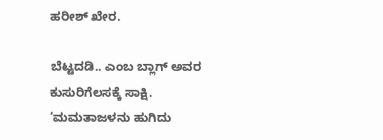ಹರೀಶ್ ಖೇರ.

ಬೆಟ್ಟದಡಿ.. ಎಂಬ ಬ್ಲಾಗ್ ಅವರ ಕುಸುರಿಗೆಲಸಕ್ಕೆ ಸಾಕ್ಷಿ. ‘ಮಮತಾಜಳನು ಹುಗಿದು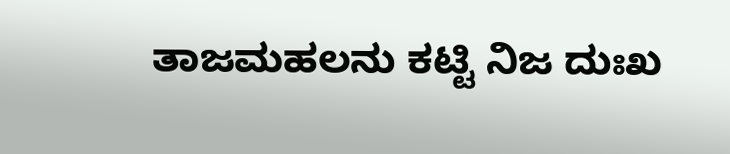ತಾಜಮಹಲನು ಕಟ್ಟಿ ನಿಜ ದುಃಖ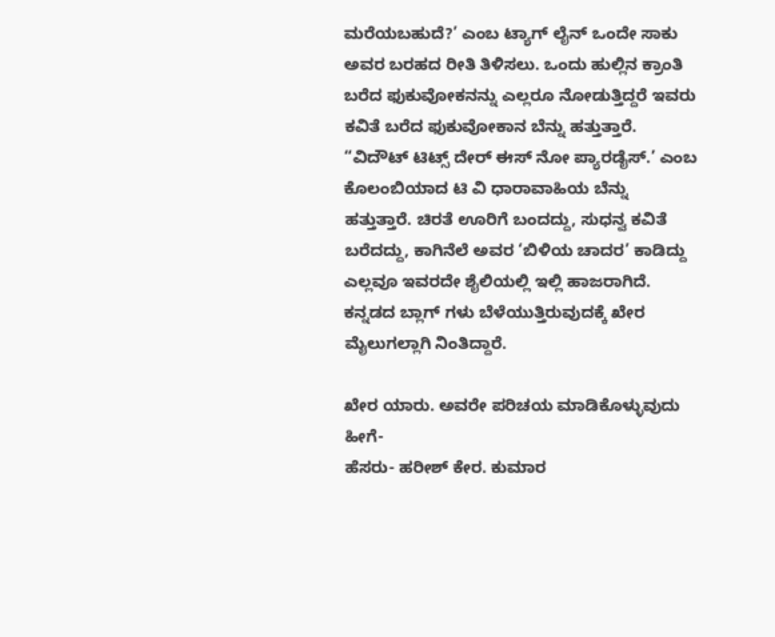ಮರೆಯಬಹುದೆ?’ ಎಂಬ ಟ್ಯಾಗ್ ಲೈನ್ ಒಂದೇ ಸಾಕು ಅವರ ಬರಹದ ರೀತಿ ತಿಳಿಸಲು. ಒಂದು ಹುಲ್ಲಿನ ಕ್ರಾಂತಿ ಬರೆದ ಫುಕುವೋಕನನ್ನು ಎಲ್ಲರೂ ನೋಡುತ್ತಿದ್ದರೆ ಇವರು ಕವಿತೆ ಬರೆದ ಫುಕುವೋಕಾನ ಬೆನ್ನು ಹತ್ತುತ್ತಾರೆ.  “ವಿದೌಟ್ ಟಿಟ್ಸ್ ದೇರ್ ಈಸ್ ನೋ ಪ್ಯಾರಡೈಸ್.’ ಎಂಬ ಕೊಲಂಬಿಯಾದ ಟಿ ವಿ ಧಾರಾವಾಹಿಯ ಬೆನ್ನು ಹತ್ತುತ್ತಾರೆ. ಚಿರತೆ ಊರಿಗೆ ಬಂದದ್ದು, ಸುಧನ್ವ ಕವಿತೆ ಬರೆದದ್ದು, ಕಾಗಿನೆಲೆ ಅವರ ‘ಬಿಳಿಯ ಚಾದರ’ ಕಾಡಿದ್ದು ಎಲ್ಲವೂ ಇವರದೇ ಶೈಲಿಯಲ್ಲಿ ಇಲ್ಲಿ ಹಾಜರಾಗಿದೆ. ಕನ್ನಡದ ಬ್ಲಾಗ್ ಗಳು ಬೆಳೆಯುತ್ತಿರುವುದಕ್ಕೆ ಖೇರ ಮೈಲುಗಲ್ಲಾಗಿ ನಿಂತಿದ್ದಾರೆ.

ಖೇರ ಯಾರು. ಅವರೇ ಪರಿಚಯ ಮಾಡಿಕೊಳ್ಳುವುದು ಹೀಗೆ-
ಹೆಸರು- ಹರೀಶ್ ಕೇರ. ಕುಮಾರ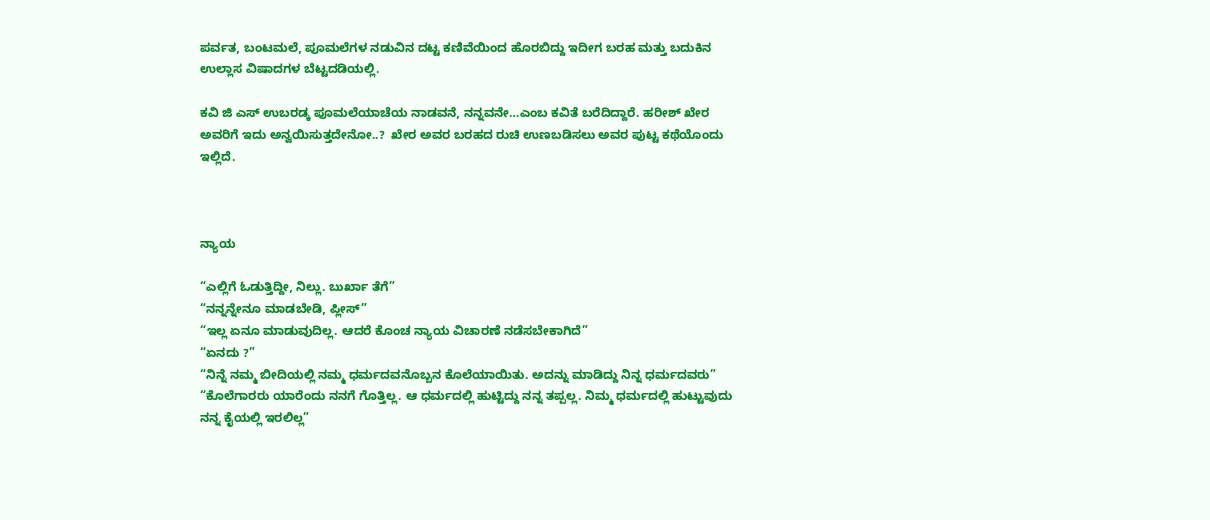ಪರ್ವತ, ಬಂಟಮಲೆ, ಪೂಮಲೆಗಳ ನಡುವಿನ ದಟ್ಟ ಕಣಿವೆಯಿಂದ ಹೊರಬಿದ್ದು ಇದೀಗ ಬರಹ ಮತ್ತು ಬದುಕಿನ ಉಲ್ಲಾಸ ವಿಷಾದಗಳ ಬೆಟ್ಟದಡಿಯಲ್ಲಿ.

ಕವಿ ಜಿ ಎಸ್ ಉಬರಡ್ಕ ಪೂಮಲೆಯಾಚೆಯ ನಾಡವನೆ, ನನ್ನವನೇ…ಎಂಬ ಕವಿತೆ ಬರೆದಿದ್ದಾರೆ. ಹರೀಶ್ ಖೇರ ಅವರಿಗೆ ಇದು ಅನ್ವಯಿಸುತ್ತದೇನೋ..?  ಖೇರ ಅವರ ಬರಹದ ರುಚಿ ಉಣಬಡಿಸಲು ಅವರ ಪುಟ್ಟ ಕಥೆಯೊಂದು ಇಲ್ಲಿದೆ.



ನ್ಯಾಯ

“ಎಲ್ಲಿಗೆ ಓಡುತ್ತಿದ್ದೀ, ನಿಲ್ಲು. ಬುರ್ಖಾ ತೆಗೆ”
“ನನ್ನನ್ನೇನೂ ಮಾಡಬೇಡಿ, ಪ್ಲೀಸ್”
“ಇಲ್ಲ ಏನೂ ಮಾಡುವುದಿಲ್ಲ. ಆದರೆ ಕೊಂಚ ನ್ಯಾಯ ವಿಚಾರಣೆ ನಡೆಸಬೇಕಾಗಿದೆ”
“ಏನದು ?”
“ನಿನ್ನೆ ನಮ್ಮ ಬೀದಿಯಲ್ಲಿ ನಮ್ಮ ಧರ್ಮದವನೊಬ್ಬನ ಕೊಲೆಯಾಯಿತು. ಅದನ್ನು ಮಾಡಿದ್ದು ನಿನ್ನ ಧರ್ಮದವರು”
“ಕೊಲೆಗಾರರು ಯಾರೆಂದು ನನಗೆ ಗೊತ್ತಿಲ್ಲ. ಆ ಧರ್ಮದಲ್ಲಿ ಹುಟ್ಟಿದ್ದು ನನ್ನ ತಪ್ಪಲ್ಲ. ನಿಮ್ಮ ಧರ್ಮದಲ್ಲಿ ಹುಟ್ಟುವುದು ನನ್ನ ಕೈಯಲ್ಲಿ ಇರಲಿಲ್ಲ”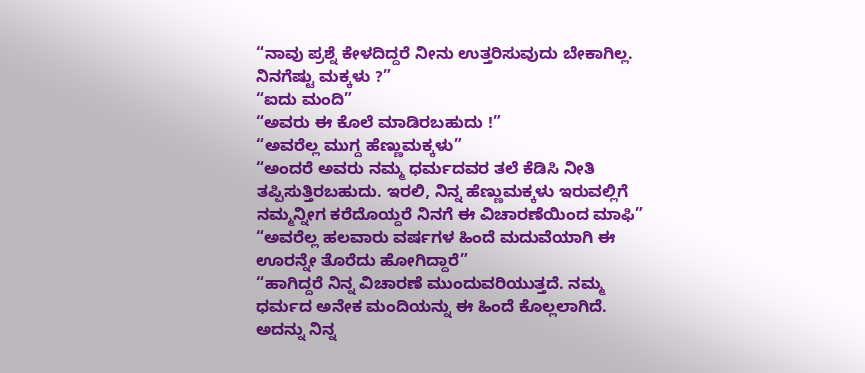“ನಾವು ಪ್ರಶ್ನೆ ಕೇಳದಿದ್ದರೆ ನೀನು ಉತ್ತರಿಸುವುದು ಬೇಕಾಗಿಲ್ಲ. ನಿನಗೆಷ್ಟು ಮಕ್ಕಳು ?”
“ಐದು ಮಂದಿ”
“ಅವರು ಈ ಕೊಲೆ ಮಾಡಿರಬಹುದು !”
“ಅವರೆಲ್ಲ ಮುಗ್ದ ಹೆಣ್ಣುಮಕ್ಕಳು”
“ಅಂದರೆ ಅವರು ನಮ್ಮ ಧರ್ಮದವರ ತಲೆ ಕೆಡಿಸಿ ನೀತಿ ತಪ್ಪಿಸುತ್ತಿರಬಹುದು. ಇರಲಿ, ನಿನ್ನ ಹೆಣ್ಣುಮಕ್ಕಳು ಇರುವಲ್ಲಿಗೆ ನಮ್ಮನ್ನೀಗ ಕರೆದೊಯ್ದರೆ ನಿನಗೆ ಈ ವಿಚಾರಣೆಯಿಂದ ಮಾಫಿ”
“ಅವರೆಲ್ಲ ಹಲವಾರು ವರ್ಷಗಳ ಹಿಂದೆ ಮದುವೆಯಾಗಿ ಈ ಊರನ್ನೇ ತೊರೆದು ಹೋಗಿದ್ದಾರೆ”
“ಹಾಗಿದ್ದರೆ ನಿನ್ನ ವಿಚಾರಣೆ ಮುಂದುವರಿಯುತ್ತದೆ. ನಮ್ಮ ಧರ್ಮದ ಅನೇಕ ಮಂದಿಯನ್ನು ಈ ಹಿಂದೆ ಕೊಲ್ಲಲಾಗಿದೆ. ಅದನ್ನು ನಿನ್ನ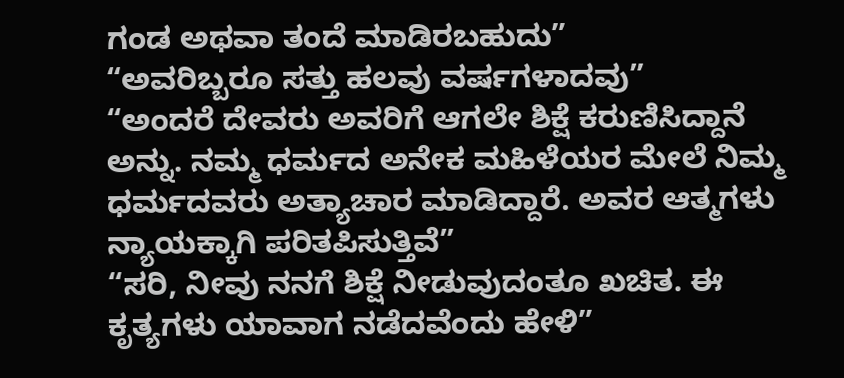ಗಂಡ ಅಥವಾ ತಂದೆ ಮಾಡಿರಬಹುದು”
“ಅವರಿಬ್ಬರೂ ಸತ್ತು ಹಲವು ವರ್ಷಗಳಾದವು”
“ಅಂದರೆ ದೇವರು ಅವರಿಗೆ ಆಗಲೇ ಶಿಕ್ಷೆ ಕರುಣಿಸಿದ್ದಾನೆ ಅನ್ನು. ನಮ್ಮ ಧರ್ಮದ ಅನೇಕ ಮಹಿಳೆಯರ ಮೇಲೆ ನಿಮ್ಮ ಧರ್ಮದವರು ಅತ್ಯಾಚಾರ ಮಾಡಿದ್ದಾರೆ. ಅವರ ಆತ್ಮಗಳು ನ್ಯಾಯಕ್ಕಾಗಿ ಪರಿತಪಿಸುತ್ತಿವೆ”
“ಸರಿ, ನೀವು ನನಗೆ ಶಿಕ್ಷೆ ನೀಡುವುದಂತೂ ಖಚಿತ. ಈ ಕೃತ್ಯಗಳು ಯಾವಾಗ ನಡೆದವೆಂದು ಹೇಳಿ”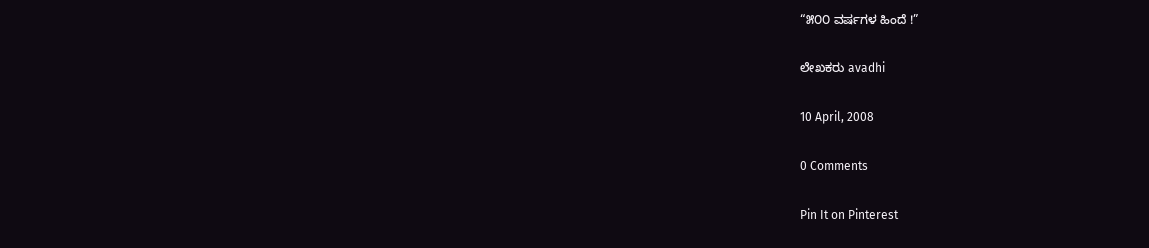“೫೦೦ ವರ್ಷಗಳ ಹಿಂದೆ !”

ಲೇಖಕರು avadhi

10 April, 2008

0 Comments

Pin It on Pinterest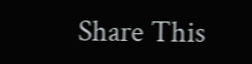Share This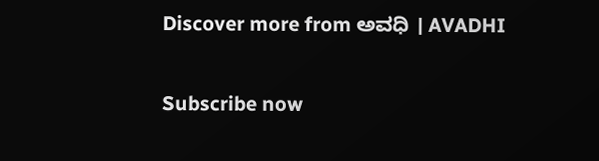Discover more from ಅವಧಿ । AVADHI

Subscribe now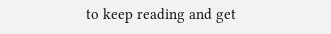to keep reading and get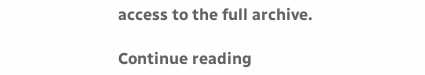access to the full archive.

Continue reading